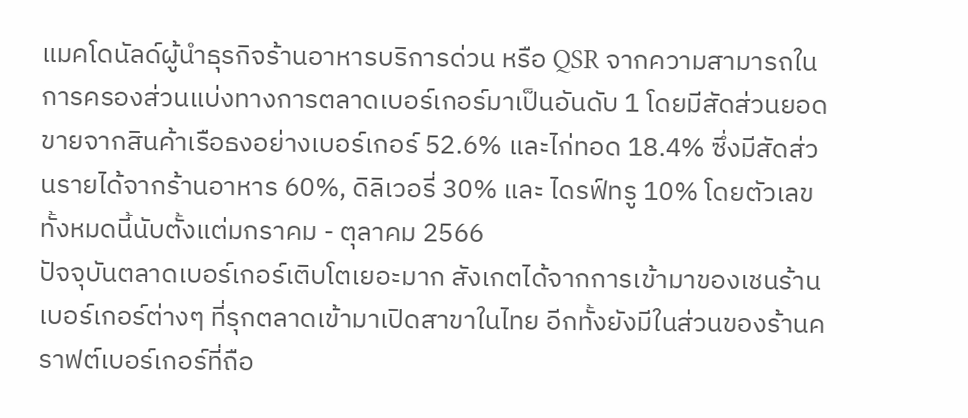แมคโดนัลด์ผู้นำธุรกิจร้านอาหารบริการด่วน หรือ QSR จากความสามารถในการครองส่วนแบ่งทางการตลาดเบอร์เกอร์มาเป็นอันดับ 1 โดยมีสัดส่วนยอดขายจากสินค้าเรือธงอย่างเบอร์เกอร์ 52.6% และไก่ทอด 18.4% ซึ่งมีสัดส่วนรายได้จากร้านอาหาร 60%, ดิลิเวอรี่ 30% และ ไดรฟ์ทรู 10% โดยตัวเลขทั้งหมดนี้นับตั้งแต่มกราคม - ตุลาคม 2566
ปัจจุบันตลาดเบอร์เกอร์เติบโตเยอะมาก สังเกตได้จากการเข้ามาของเชนร้านเบอร์เกอร์ต่างๆ ที่รุกตลาดเข้ามาเปิดสาขาในไทย อีกทั้งยังมีในส่วนของร้านคราฟต์เบอร์เกอร์ที่ถือ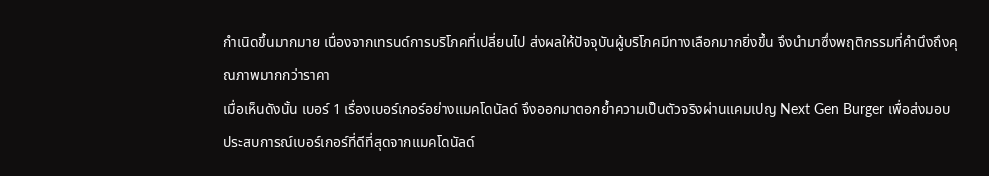กำเนิดขึ้นมากมาย เนื่องจากเทรนด์การบริโภคที่เปลี่ยนไป ส่งผลให้ปัจจุบันผู้บริโภคมีทางเลือกมากยิ่งขึ้น จึงนำมาซึ่งพฤติกรรมที่คำนึงถึงคุณภาพมากกว่าราคา
เมื่อเห็นดังนั้น เบอร์ 1 เรื่องเบอร์เกอร์อย่างแมคโดนัลด์ จึงออกมาตอกย้ำความเป็นตัวจริงผ่านแคมเปญ Next Gen Burger เพื่อส่งมอบประสบการณ์เบอร์เกอร์ที่ดีที่สุดจากแมคโดนัลด์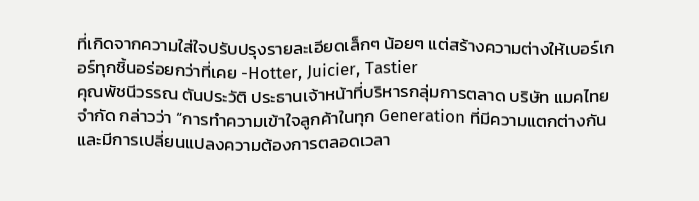ที่เกิดจากความใส่ใจปรับปรุงรายละเอียดเล็กๆ น้อยๆ แต่สร้างความต่างให้เบอร์เกอร์ทุกชิ้นอร่อยกว่าที่เคย -Hotter, Juicier, Tastier
คุณพัชนีวรรณ ตันประวัติ ประธานเจ้าหน้าที่บริหารกลุ่มการตลาด บริษัท แมคไทย จำกัด กล่าวว่า “การทำความเข้าใจลูกค้าในทุก Generation ที่มีความแตกต่างกัน และมีการเปลี่ยนแปลงความต้องการตลอดเวลา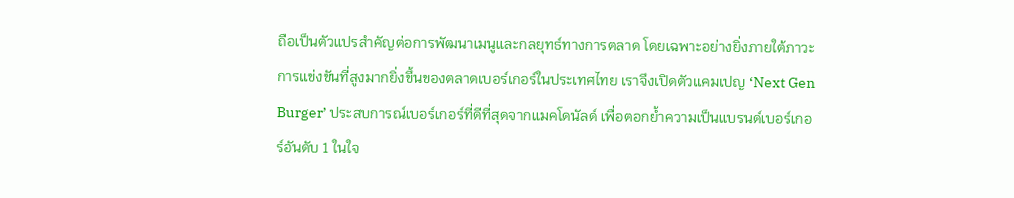ถือเป็นตัวแปรสำคัญต่อการพัฒนาเมนูและกลยุทธ์ทางการตลาด โดยเฉพาะอย่างยิ่งภายใต้ภาวะการแข่งขันที่สูงมากยิ่งขึ้นของตลาดเบอร์เกอร์ในประเทศไทย เราจึงเปิดตัวแคมเปญ ‘Next Gen Burger’ ประสบการณ์เบอร์เกอร์ที่ดีที่สุดจากแมคโดนัลด์ เพื่อตอกย้ำความเป็นแบรนด์เบอร์เกอร์อันดับ 1 ในใจ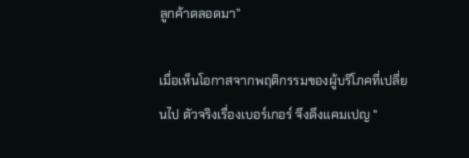ลูกค้าตลอดมา”

เมื่อเห็นโอกาสจากพฤติกรรมของผู้บริโภคที่เปลี่ยนไป ตัวจริงเรื่องเบอร์เกอร์ จึงดึงแคมเปญ "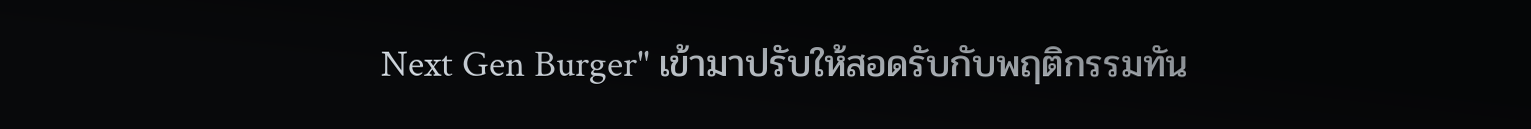Next Gen Burger" เข้ามาปรับให้สอดรับกับพฤติกรรมทัน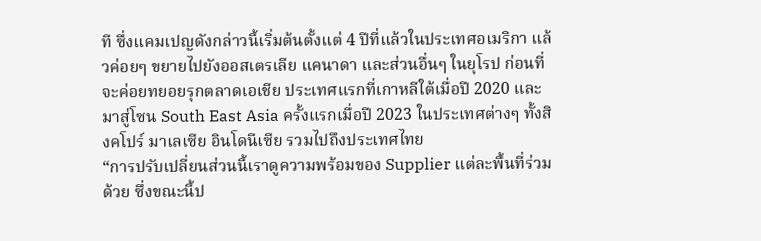ที ซึ่งแคมเปญดังกล่าวนี้เริ่มต้นตั้งแต่ 4 ปีที่แล้วในประเทศอเมริกา แล้วค่อยๆ ขยายไปยังออสเตรเลีย แคนาดา และส่วนอื่นๆ ในยุโรป ก่อนที่จะค่อยทยอยรุกตลาดเอเชีย ประเทศแรกที่เกาหลีใต้เมื่อปี 2020 และมาสู่โซน South East Asia ครั้งแรกเมื่อปี 2023 ในประเทศต่างๆ ทั้งสิงคโปร์ มาเลเซีย อินโดนีเซีย รวมไปถึงประเทศไทย
“การปรับเปลี่ยนส่วนนี้เราดูความพร้อมของ Supplier แต่ละพื้นที่ร่วมด้วย ซึ่งขณะนี้ป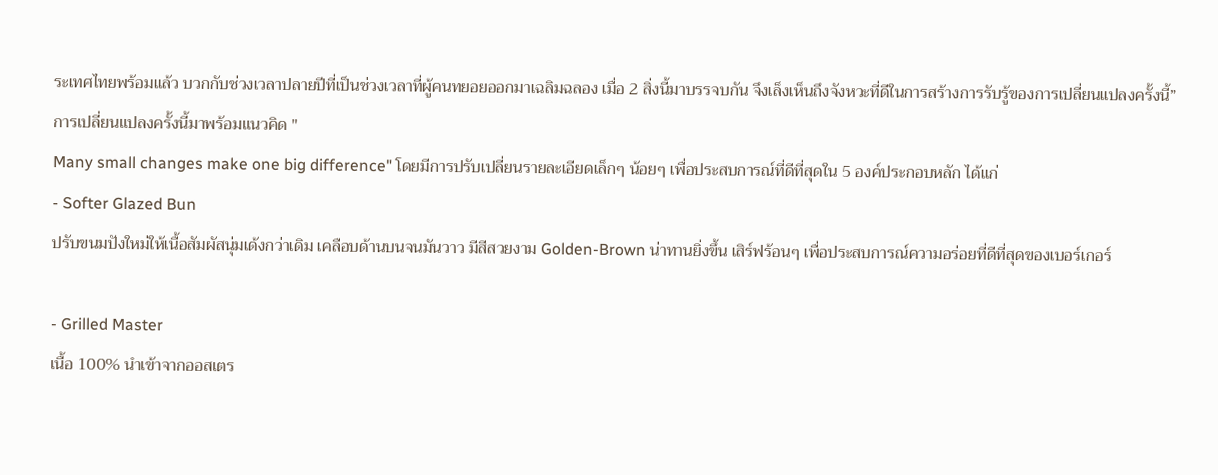ระเทศไทยพร้อมแล้ว บวกกับช่วงเวลาปลายปีที่เป็นช่วงเวลาที่ผู้คนทยอยออกมาเฉลิมฉลอง เมื่อ 2 สิ่งนี้มาบรรจบกัน จึงเล็งเห็นถึงจังหวะที่ดีในการสร้างการรับรู้ของการเปลี่ยนแปลงครั้งนี้” การเปลี่ยนแปลงครั้งนี้มาพร้อมแนวคิด "
Many small changes make one big difference" โดยมีการปรับเปลี่ยนรายละเอียดเล็กๆ น้อยๆ เพื่อประสบการณ์ที่ดีที่สุดใน 5 องค์ประกอบหลัก ได้แก่
- Softer Glazed Bun
ปรับขนมปังใหม่ให้เนื้อสัมผัสนุ่มเด้งกว่าเดิม เคลือบด้านบนจนมันวาว มีสีสวยงาม Golden-Brown น่าทานยิ่งขึ้น เสิร์ฟร้อนๆ เพื่อประสบการณ์ความอร่อยที่ดีที่สุดของเบอร์เกอร์

- Grilled Master
เนื้อ 100% นำเข้าจากออสเตร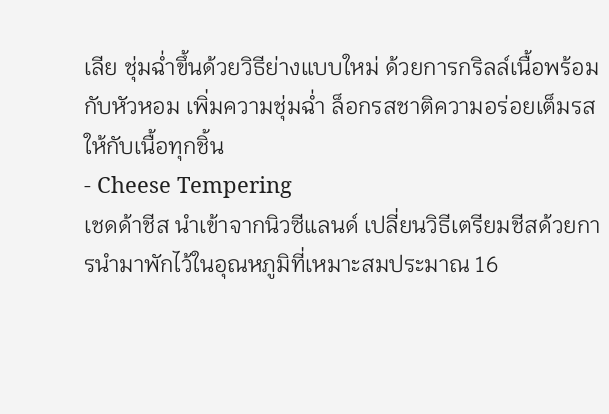เลีย ชุ่มฉ่ำขึ้นด้วยวิธีย่างแบบใหม่ ด้วยการกริลล์เนื้อพร้อมกับหัวหอม เพิ่มความชุ่มฉ่ำ ล็อกรสชาติความอร่อยเต็มรสให้กับเนื้อทุกชิ้น
- Cheese Tempering
เชดด้าชีส นำเข้าจากนิวซีแลนด์ เปลี่ยนวิธีเตรียมชีสด้วยการนำมาพักไว้ในอุณหภูมิที่เหมาะสมประมาณ 16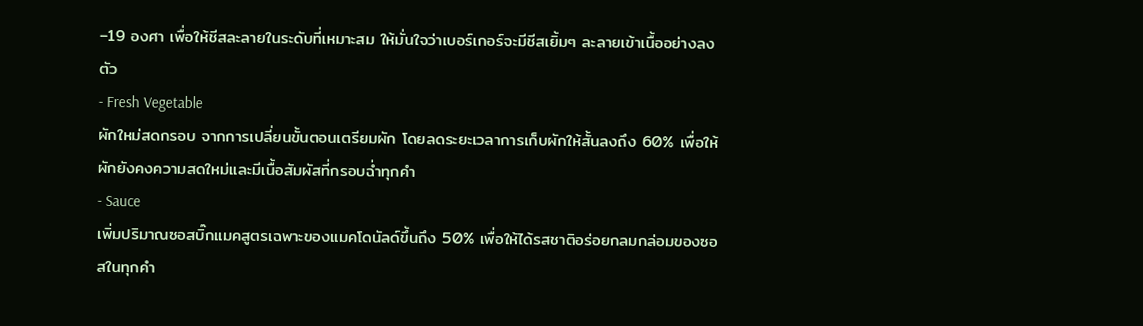–19 องศา เพื่อให้ชีสละลายในระดับที่เหมาะสม ให้มั่นใจว่าเบอร์เกอร์จะมีชีสเยิ้มๆ ละลายเข้าเนื้ออย่างลงตัว
- Fresh Vegetable
ผักใหม่สดกรอบ จากการเปลี่ยนขั้นตอนเตรียมผัก โดยลดระยะเวลาการเก็บผักให้สั้นลงถึง 60% เพื่อให้ผักยังคงความสดใหม่และมีเนื้อสัมผัสที่กรอบฉ่ำทุกคำ
- Sauce
เพิ่มปริมาณซอสบิ๊กแมคสูตรเฉพาะของแมคโดนัลด์ขึ้นถึง 50% เพื่อให้ได้รสชาติอร่อยกลมกล่อมของซอสในทุกคำ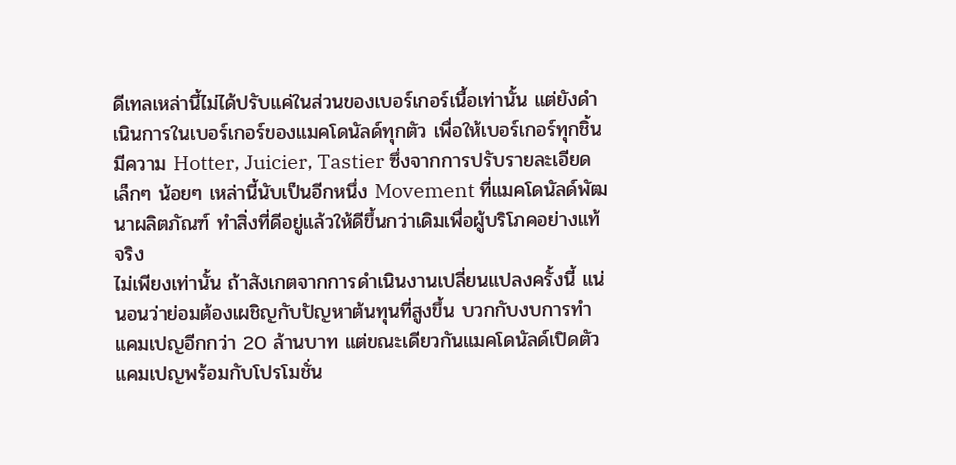ดีเทลเหล่านี้ไม่ได้ปรับแค่ในส่วนของเบอร์เกอร์เนื้อเท่านั้น แต่ยังดำเนินการในเบอร์เกอร์ของแมคโดนัลด์ทุกตัว เพื่อให้เบอร์เกอร์ทุกชิ้นมีความ Hotter, Juicier, Tastier ซึ่งจากการปรับรายละเอียดเล็กๆ น้อยๆ เหล่านี้นับเป็นอีกหนึ่ง Movement ที่แมคโดนัลด์พัฒนาผลิตภัณฑ์ ทำสิ่งที่ดีอยู่แล้วให้ดีขึ้นกว่าเดิมเพื่อผู้บริโภคอย่างแท้จริง
ไม่เพียงเท่านั้น ถ้าสังเกตจากการดำเนินงานเปลี่ยนแปลงครั้งนี้ แน่นอนว่าย่อมต้องเผชิญกับปัญหาต้นทุนที่สูงขึ้น บวกกับงบการทำแคมเปญอีกกว่า 20 ล้านบาท แต่ขณะเดียวกันแมคโดนัลด์เปิดตัวแคมเปญพร้อมกับโปรโมชั่น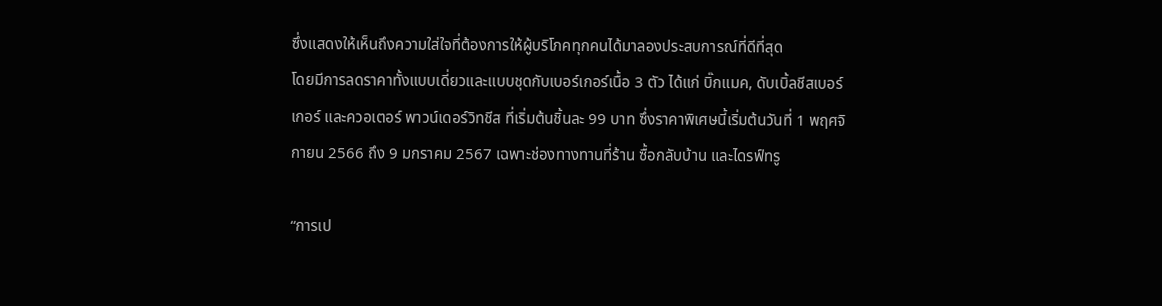ซึ่งแสดงให้เห็นถึงความใส่ใจที่ต้องการให้ผู้บริโภคทุกคนได้มาลองประสบการณ์ที่ดีที่สุด
โดยมีการลดราคาทั้งแบบเดี่ยวและแบบชุดกับเบอร์เกอร์เนื้อ 3 ตัว ได้แก่ บิ๊กแมค, ดับเบิ้ลชีสเบอร์เกอร์ และควอเตอร์ พาวน์เดอร์วิทชีส ที่เริ่มต้นชิ้นละ 99 บาท ซึ่งราคาพิเศษนี้เริ่มต้นวันที่ 1 พฤศจิกายน 2566 ถึง 9 มกราคม 2567 เฉพาะช่องทางทานที่ร้าน ซื้อกลับบ้าน และไดรฟ์ทรู

“การเป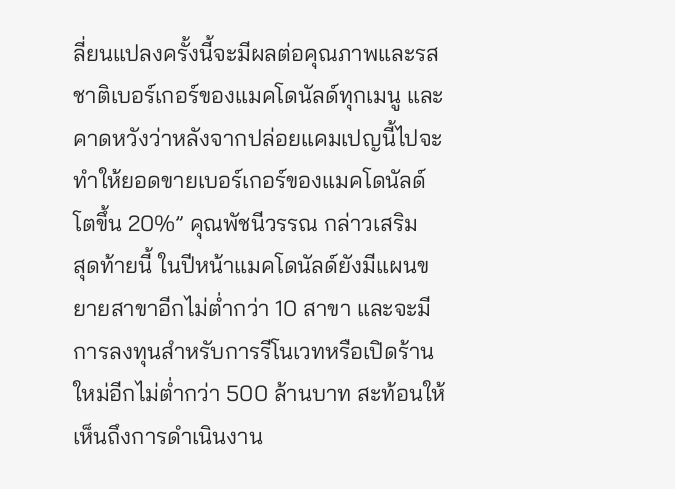ลี่ยนแปลงครั้งนี้จะมีผลต่อคุณภาพและรสชาติเบอร์เกอร์ของแมคโดนัลด์ทุกเมนู และคาดหวังว่าหลังจากปล่อยแคมเปญนี้ไปจะทำให้ยอดขายเบอร์เกอร์ของแมคโดนัลด์โตขึ้น 20%” คุณพัชนีวรรณ กล่าวเสริม
สุดท้ายนี้ ในปีหน้าแมคโดนัลด์ยังมีแผนขยายสาขาอีกไม่ต่ำกว่า 10 สาขา และจะมีการลงทุนสำหรับการรีโนเวทหรือเปิดร้านใหม่อีกไม่ต่ำกว่า 500 ล้านบาท สะท้อนให้เห็นถึงการดำเนินงาน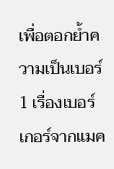เพื่อตอกย้ำความเป็นเบอร์ 1 เรื่องเบอร์เกอร์จากแมค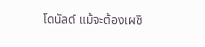โดนัลด์ แม้จะต้องเผชิ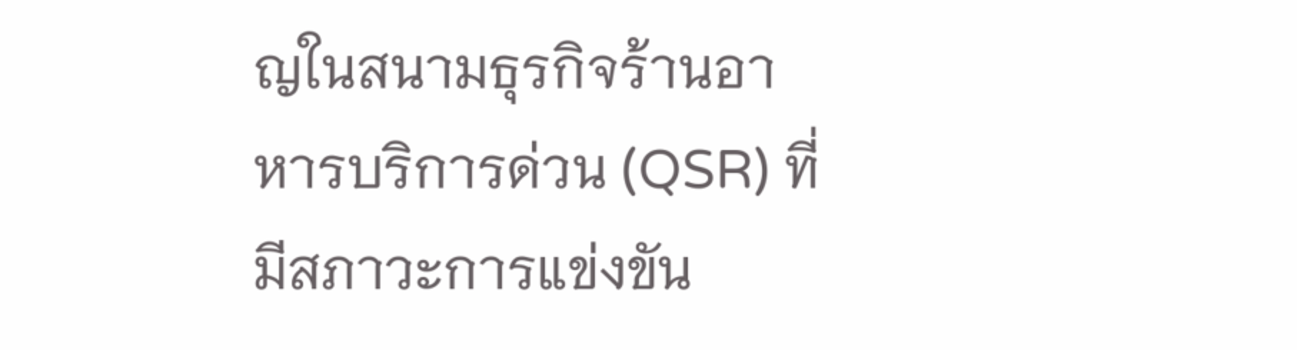ญในสนามธุรกิจร้านอาหารบริการด่วน (QSR) ที่มีสภาวะการแข่งขัน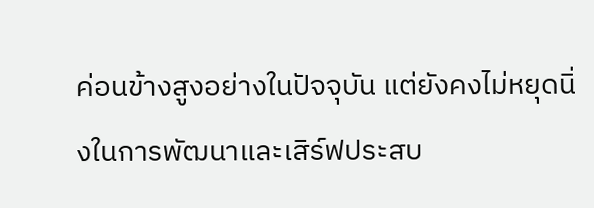ค่อนข้างสูงอย่างในปัจจุบัน แต่ยังคงไม่หยุดนิ่งในการพัฒนาและเสิร์ฟประสบ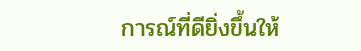การณ์ที่ดียิ่งขึ้นให้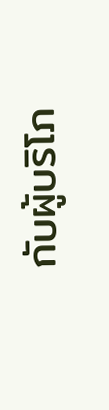กับผู้บริโภ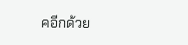คอีกด้วย